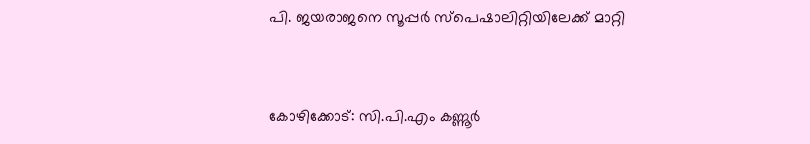പി. ജയരാജനെ സൂപ്പര്‍ സ്പെഷാലിറ്റിയിലേക്ക് മാറ്റി


കോഴിക്കോട്: സി.പി.എം കണ്ണൂര്‍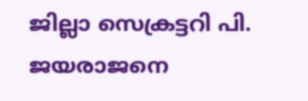ജില്ലാ സെക്രട്ടറി പി. ജയരാജനെ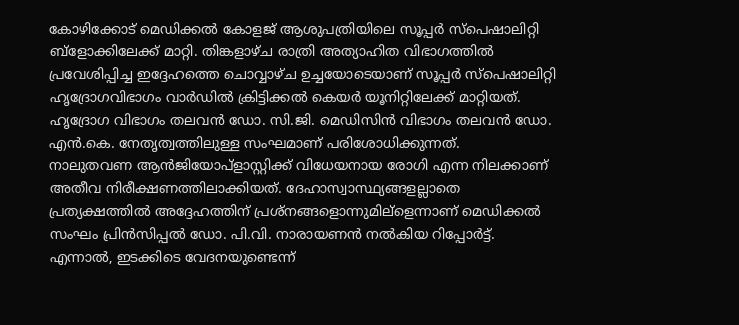കോഴിക്കോട് മെഡിക്കല്‍ കോളജ് ആശുപത്രിയിലെ സൂപ്പര്‍ സ്പെഷാലിറ്റി ബ്ളോക്കിലേക്ക് മാറ്റി. തിങ്കളാഴ്ച രാത്രി അത്യാഹിത വിഭാഗത്തില്‍ പ്രവേശിപ്പിച്ച ഇദ്ദേഹത്തെ ചൊവ്വാഴ്ച ഉച്ചയോടെയാണ് സൂപ്പര്‍ സ്പെഷാലിറ്റി ഹൃദ്രോഗവിഭാഗം വാര്‍ഡില്‍ ക്രിട്ടിക്കല്‍ കെയര്‍ യൂനിറ്റിലേക്ക് മാറ്റിയത്. ഹൃദ്രോഗ വിഭാഗം തലവന്‍ ഡോ. സി.ജി. മെഡിസിന്‍ വിഭാഗം തലവന്‍ ഡോ. എന്‍.കെ. നേതൃത്വത്തിലുള്ള സംഘമാണ് പരിശോധിക്കുന്നത്.
നാലുതവണ ആന്‍ജിയോപ്ളാസ്റ്റിക്ക് വിധേയനായ രോഗി എന്ന നിലക്കാണ് അതീവ നിരീക്ഷണത്തിലാക്കിയത്. ദേഹാസ്വാസ്ഥ്യങ്ങളല്ലാതെ പ്രത്യക്ഷത്തില്‍ അദ്ദേഹത്തിന് പ്രശ്നങ്ങളൊന്നുമില്ളെന്നാണ് മെഡിക്കല്‍ സംഘം പ്രിന്‍സിപ്പല്‍ ഡോ. പി.വി. നാരായണന്‍ നല്‍കിയ റിപ്പോര്‍ട്ട്.
എന്നാല്‍, ഇടക്കിടെ വേദനയുണ്ടെന്ന്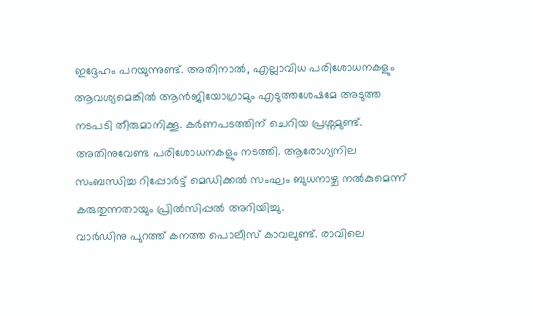ഇദ്ദേഹം പറയുന്നുണ്ട്. അതിനാല്‍, എല്ലാവിധ പരിശോധനകളും ആവശ്യമെങ്കില്‍ ആന്‍ജിയോഗ്രാമും എടുത്തശേഷമേ അടുത്ത നടപടി തീരുമാനിക്കൂ. കര്‍ണപടത്തിന് ചെറിയ പ്രശ്നമുണ്ട്. അതിനുവേണ്ട പരിശോധനകളും നടത്തി. ആരോഗ്യനില സംബന്ധിച്ച റിപ്പോര്‍ട്ട് മെഡിക്കല്‍ സംഘം ബുധനാഴ്ച നല്‍കുമെന്ന് കരുതുന്നതായും പ്രില്‍സിപ്പല്‍ അറിയിച്ചു.
വാര്‍ഡിനു പുറത്ത് കനത്ത പൊലീസ് കാവലുണ്ട്. രാവിലെ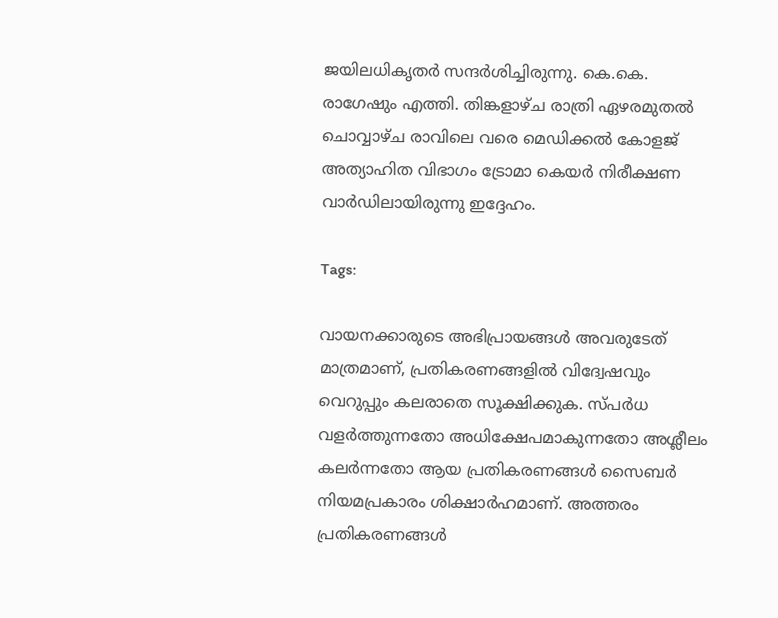ജയിലധികൃതര്‍ സന്ദര്‍ശിച്ചിരുന്നു. കെ.കെ. രാഗേഷും എത്തി. തിങ്കളാഴ്ച രാത്രി ഏഴരമുതല്‍ ചൊവ്വാഴ്ച രാവിലെ വരെ മെഡിക്കല്‍ കോളജ് അത്യാഹിത വിഭാഗം ട്രോമാ കെയര്‍ നിരീക്ഷണ വാര്‍ഡിലായിരുന്നു ഇദ്ദേഹം.

Tags:

വായനക്കാരുടെ അഭിപ്രായങ്ങള്‍ അവരുടേത് മാത്രമാണ്, പ്രതികരണങ്ങളിൽ വിദ്വേഷവും വെറുപ്പും കലരാതെ സൂക്ഷിക്കുക. സ്പർധ വളർത്തുന്നതോ അധിക്ഷേപമാകുന്നതോ അശ്ലീലം കലർന്നതോ ആയ പ്രതികരണങ്ങൾ സൈബർ നിയമപ്രകാരം ശിക്ഷാർഹമാണ്. അത്തരം പ്രതികരണങ്ങൾ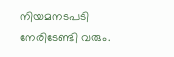നിയമനടപടി നേരിടേണ്ടി വരും.